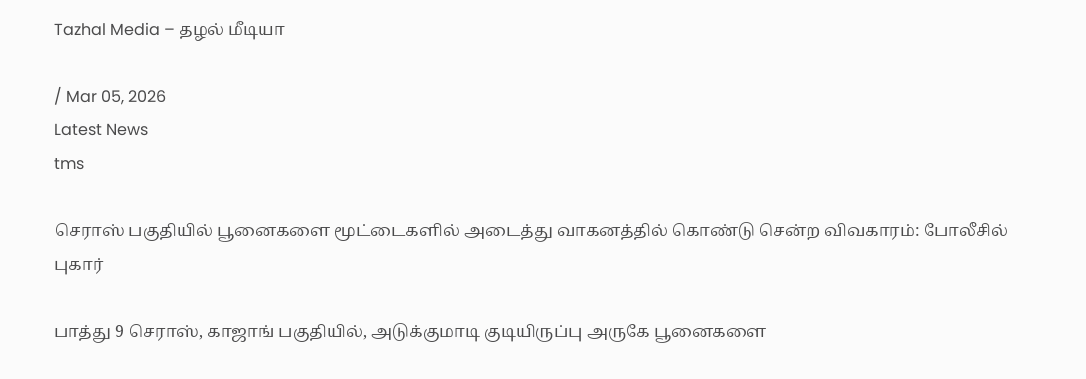Tazhal Media – தழல் மீடியா

/ Mar 05, 2026
Latest News
tms

செராஸ் பகுதியில் பூனைகளை மூட்டைகளில் அடைத்து வாகனத்தில் கொண்டு சென்ற விவகாரம்: போலீசில் புகார்

பாத்து 9 செராஸ், காஜாங் பகுதியில், அடுக்குமாடி குடியிருப்பு அருகே பூனைகளை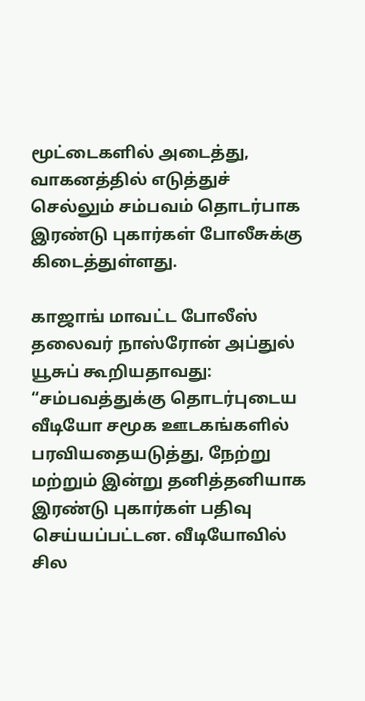மூட்டைகளில் அடைத்து, வாகனத்தில் எடுத்துச் செல்லும் சம்பவம் தொடர்பாக இரண்டு புகார்கள் போலீசுக்கு கிடைத்துள்ளது.

காஜாங் மாவட்ட போலீஸ் தலைவர் நாஸ்ரோன் அப்துல் யூசுப் கூறியதாவது:
“சம்பவத்துக்கு தொடர்புடைய வீடியோ சமூக ஊடகங்களில் பரவியதையடுத்து, நேற்று மற்றும் இன்று தனித்தனியாக இரண்டு புகார்கள் பதிவு செய்யப்பட்டன. வீடியோவில் சில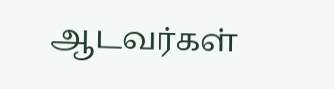ஆடவர்கள்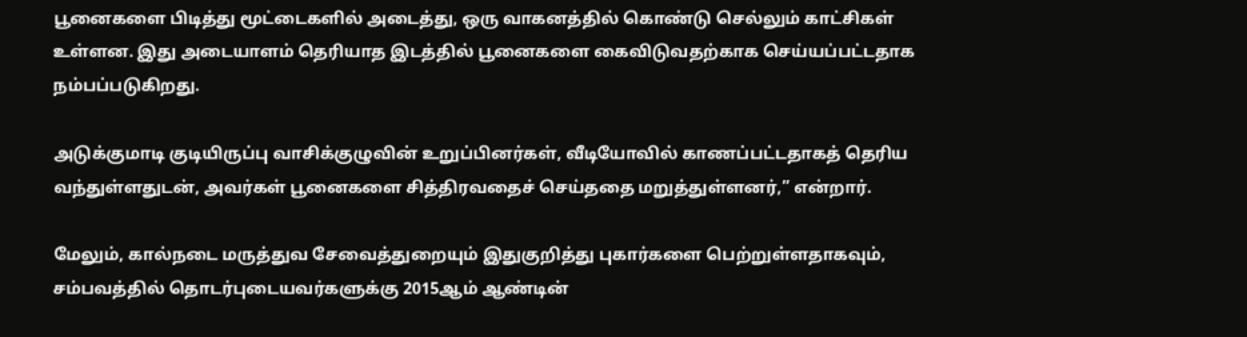பூனைகளை பிடித்து மூட்டைகளில் அடைத்து, ஒரு வாகனத்தில் கொண்டு செல்லும் காட்சிகள் உள்ளன. இது அடையாளம் தெரியாத இடத்தில் பூனைகளை கைவிடுவதற்காக செய்யப்பட்டதாக நம்பப்படுகிறது.

அடுக்குமாடி குடியிருப்பு வாசிக்குழுவின் உறுப்பினர்கள், வீடியோவில் காணப்பட்டதாகத் தெரிய வந்துள்ளதுடன், அவர்கள் பூனைகளை சித்திரவதைச் செய்ததை மறுத்துள்ளனர்,” என்றார்.

மேலும், கால்நடை மருத்துவ சேவைத்துறையும் இதுகுறித்து புகார்களை பெற்றுள்ளதாகவும், சம்பவத்தில் தொடர்புடையவர்களுக்கு 2015ஆம் ஆண்டின்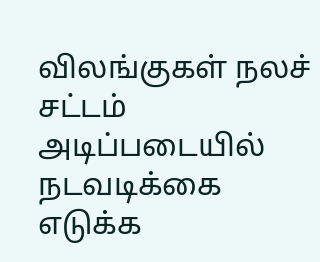விலங்குகள் நலச் சட்டம் அடிப்படையில் நடவடிக்கை எடுக்க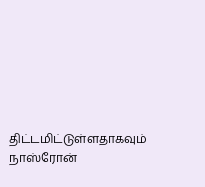திட்டமிட்டுள்ளதாகவும் நாஸ்ரோன்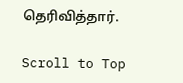தெரிவித்தார்.

Scroll to Top